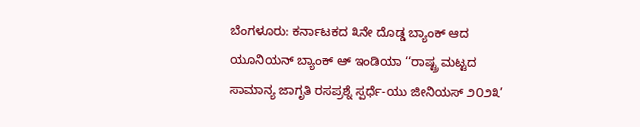ಬೆಂಗಳೂರು: ಕರ್ನಾಟಕದ ೩ನೇ ದೊಡ್ಡ ಬ್ಯಾಂಕ್ ಆದ ಯೂನಿಯನ್ ಬ್ಯಾಂಕ್ ಆ್ ಇಂಡಿಯಾ ‘‘ರಾಷ್ಟ್ರ ಮಟ್ಟದ ಸಾಮಾನ್ಯ ಜಾಗೃತಿ ರಸಪ್ರಶ್ನೆ ಸ್ಪರ್ಧೆ-ಯು ಜೀನಿಯಸ್ ೨೦೨೩’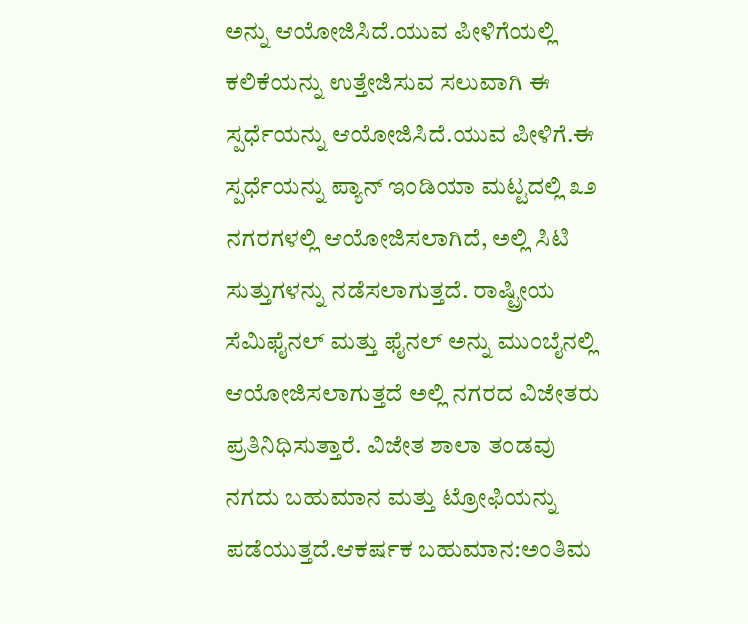ಅನ್ನು ಆಯೋಜಿಸಿದೆ.ಯುವ ಪೀಳಿಗೆಯಲ್ಲಿ ಕಲಿಕೆಯನ್ನು ಉತ್ತೇಜಿಸುವ ಸಲುವಾಗಿ ಈ ಸ್ಪರ್ಧೆಯನ್ನು ಆಯೋಜಿಸಿದೆ.ಯುವ ಪೀಳಿಗೆ.ಈ ಸ್ಪರ್ಧೆಯನ್ನು ಪ್ಯಾನ್ ಇಂಡಿಯಾ ಮಟ್ಟದಲ್ಲಿ ೩೨ ನಗರಗಳಲ್ಲಿ ಆಯೋಜಿಸಲಾಗಿದೆ, ಅಲ್ಲಿ ಸಿಟಿ ಸುತ್ತುಗಳನ್ನು ನಡೆಸಲಾಗುತ್ತದೆ. ರಾಷ್ಟ್ರೀಯ ಸೆಮಿಫೈನಲ್ ಮತ್ತು ಫೈನಲ್ ಅನ್ನು ಮುಂಬೈನಲ್ಲಿ ಆಯೋಜಿಸಲಾಗುತ್ತದೆ ಅಲ್ಲಿ ನಗರದ ವಿಜೇತರು ಪ್ರತಿನಿಧಿಸುತ್ತಾರೆ. ವಿಜೇತ ಶಾಲಾ ತಂಡವು ನಗದು ಬಹುಮಾನ ಮತ್ತು ಟ್ರೋಫಿಯನ್ನು ಪಡೆಯುತ್ತದೆ.ಆಕರ್ಷಕ ಬಹುಮಾನ:ಅಂತಿಮ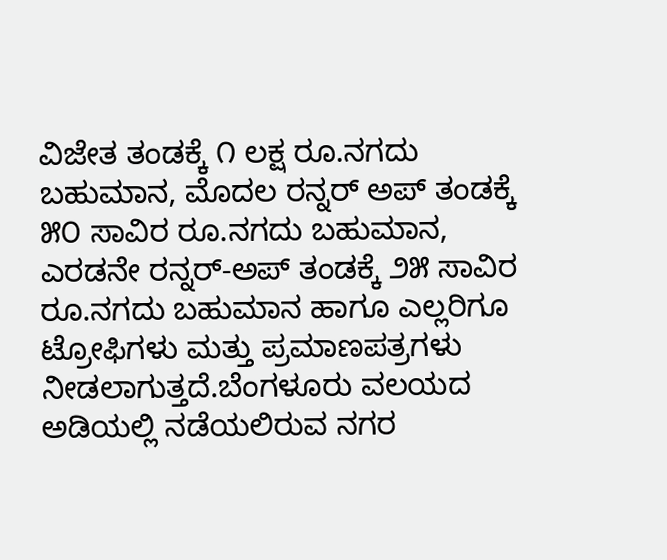ವಿಜೇತ ತಂಡಕ್ಕೆ ೧ ಲಕ್ಷ ರೂ.ನಗದು ಬಹುಮಾನ, ಮೊದಲ ರನ್ನರ್ ಅಪ್ ತಂಡಕ್ಕೆ ೫೦ ಸಾವಿರ ರೂ.ನಗದು ಬಹುಮಾನ, ಎರಡನೇ ರನ್ನರ್-ಅಪ್ ತಂಡಕ್ಕೆ ೨೫ ಸಾವಿರ ರೂ.ನಗದು ಬಹುಮಾನ ಹಾಗೂ ಎಲ್ಲರಿಗೂ ಟ್ರೋಫಿಗಳು ಮತ್ತು ಪ್ರಮಾಣಪತ್ರಗಳು ನೀಡಲಾಗುತ್ತದೆ.ಬೆಂಗಳೂರು ವಲಯದ ಅಡಿಯಲ್ಲಿ ನಡೆಯಲಿರುವ ನಗರ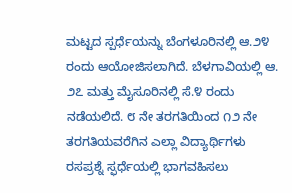ಮಟ್ಟದ ಸ್ಪರ್ಧೆಯನ್ನು ಬೆಂಗಳೂರಿನಲ್ಲಿ ಆ.೨೪ ರಂದು ಆಯೋಜಿಸಲಾಗಿದೆ. ಬೆಳಗಾವಿಯಲ್ಲಿ ಆ. ೨೭ ಮತ್ತು ಮೈಸೂರಿನಲ್ಲಿ ಸೆ.೪ ರಂದು ನಡೆಯಲಿದೆ. ೮ ನೇ ತರಗತಿಯಿಂದ ೧೨ ನೇ ತರಗತಿಯವರೆಗಿನ ಎಲ್ಲಾ ವಿದ್ಯಾರ್ಥಿಗಳು ರಸಪ್ರಶ್ನೆ ಸ್ಫರ್ಧೆಯಲ್ಲಿ ಭಾಗವಹಿಸಲು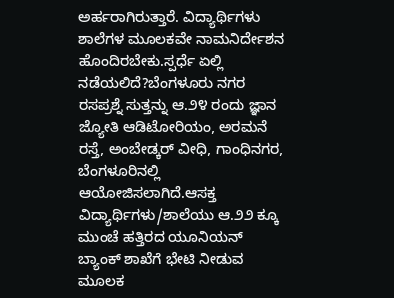ಅರ್ಹರಾಗಿರುತ್ತಾರೆ. ವಿದ್ಯಾರ್ಥಿಗಳು ಶಾಲೆಗಳ ಮೂಲಕವೇ ನಾಮನಿರ್ದೇಶನ ಹೊಂದಿರಬೇಕು.ಸ್ಪರ್ಧೆ ಏಲ್ಲಿ ನಡೆಯಲಿದೆ?ಬೆಂಗಳೂರು ನಗರ ರಸಪ್ರಶ್ನೆ ಸುತ್ತನ್ನು ಆ.೨೪ ರಂದು ಜ್ಞಾನ ಜ್ಯೋತಿ ಆಡಿಟೋರಿಯಂ, ಅರಮನೆ ರಸ್ತೆ, ಅಂಬೇಡ್ಕರ್ ವೀಧಿ, ಗಾಂಧಿನಗರ, ಬೆಂಗಳೂರಿನಲ್ಲಿ ಆಯೋಜಿಸಲಾಗಿದೆ.ಆಸಕ್ತ ವಿದ್ಯಾರ್ಥಿಗಳು/ಶಾಲೆಯು ಆ.೨೨ ಕ್ಕೂ ಮುಂಚೆ ಹತ್ತಿರದ ಯೂನಿಯನ್ ಬ್ಯಾಂಕ್ ಶಾಖೆಗೆ ಭೇಟಿ ನೀಡುವ ಮೂಲಕ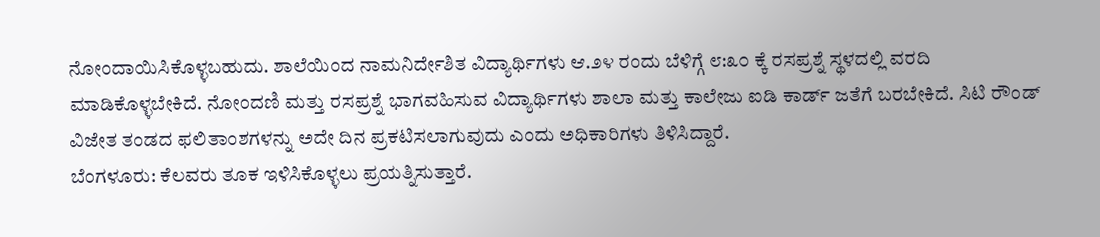ನೋಂದಾಯಿಸಿಕೊಳ್ಳಬಹುದು. ಶಾಲೆಯಿಂದ ನಾಮನಿರ್ದೇಶಿತ ವಿದ್ಯಾರ್ಥಿಗಳು ಆ.೨೪ ರಂದು ಬೆಳಿಗ್ಗೆ ೮:೩೦ ಕ್ಕೆ ರಸಪ್ರಶ್ನೆ ಸ್ಥಳದಲ್ಲಿ ವರದಿ ಮಾಡಿಕೊಳ್ಳಬೇಕಿದೆ. ನೋಂದಣಿ ಮತ್ತು ರಸಪ್ರಶ್ನೆ ಭಾಗವಹಿಸುವ ವಿದ್ಯಾರ್ಥಿಗಳು ಶಾಲಾ ಮತ್ತು ಕಾಲೇಜು ಐಡಿ ಕಾರ್ಡ್ ಜತೆಗೆ ಬರಬೇಕಿದೆ. ಸಿಟಿ ರೌಂಡ್ ವಿಜೇತ ತಂಡದ ಫಲಿತಾಂಶಗಳನ್ನು ಅದೇ ದಿನ ಪ್ರಕಟಿಸಲಾಗುವುದು ಎಂದು ಅಧಿಕಾರಿಗಳು ತಿಳಿಸಿದ್ದಾರೆ.
ಬೆಂಗಳೂರು: ಕೆಲವರು ತೂಕ ಇಳಿಸಿಕೊಳ್ಳಲು ಪ್ರಯತ್ನಿಸುತ್ತಾರೆ.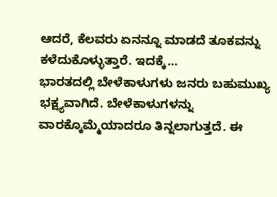ಆದರೆ, ಕೆಲವರು ಏನನ್ನೂ ಮಾಡದೆ ತೂಕವನ್ನು ಕಳೆದುಕೊಳ್ಳುತ್ತಾರೆ. ಇದಕ್ಕೆ…
ಭಾರತದಲ್ಲಿ ಬೇಳೆಕಾಳುಗಳು ಜನರು ಬಹುಮುಖ್ಯ ಭಕ್ಷ್ಯವಾಗಿದೆ. ಬೇಳೆಕಾಳುಗಳನ್ನು ವಾರಕ್ಕೊಮ್ಮೆಯಾದರೂ ತಿನ್ನಲಾಗುತ್ತದೆ. ಈ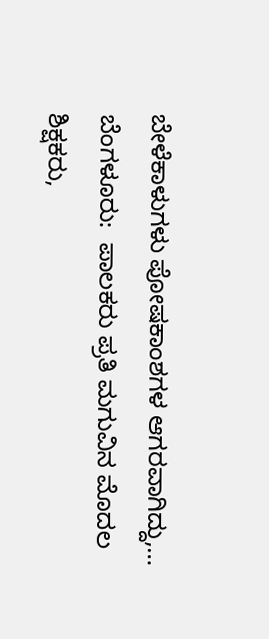ಬೇಳೆಕಾಳುಗಳು ಪೋಷಕಾಂಶಗಳ ಆಗರವಾಗಿದ್ದು,…
ಬೆಂಗಳೂರು:  ಪಾಲಕರು ಪ್ರತಿ ಮಗುವಿನ ಮೊದಲ ಶಿಕ್ಷಕರು,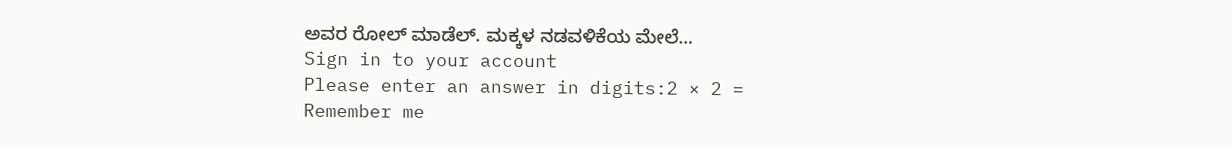ಅವರ ರೋಲ್ ಮಾಡೆಲ್. ಮಕ್ಕಳ ನಡವಳಿಕೆಯ ಮೇಲೆ…
Sign in to your account
Please enter an answer in digits:2 × 2 =
Remember me